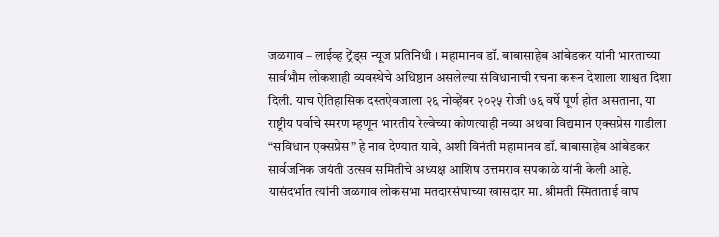जळगाव – लाईव्ह ट्रेंड्स न्यूज प्रतिनिधी । महामानव डॉ. बाबासाहेब आंबेडकर यांनी भारताच्या सार्वभौम लोकशाही व्यवस्थेचे अधिष्ठान असलेल्या संविधानाची रचना करून देशाला शाश्वत दिशा दिली. याच ऐतिहासिक दस्तऐवजाला २६ नोव्हेंबर २०२५ रोजी ७६ वर्षे पूर्ण होत असताना, या राष्ट्रीय पर्वाचे स्मरण म्हणून भारतीय रेल्वेच्या कोणत्याही नव्या अथवा विद्यमान एक्सप्रेस गाडीला “सविधान एक्सप्रेस” हे नाव देण्यात यावे, अशी विनंती महामानव डॉ. बाबासाहेब आंबेडकर सार्वजनिक जयंती उत्सव समितीचे अध्यक्ष आशिष उत्तमराव सपकाळे यांनी केली आहे.
यासंदर्भात त्यांनी जळगाव लोकसभा मतदारसंघाच्या खासदार मा. श्रीमती स्मिताताई वाघ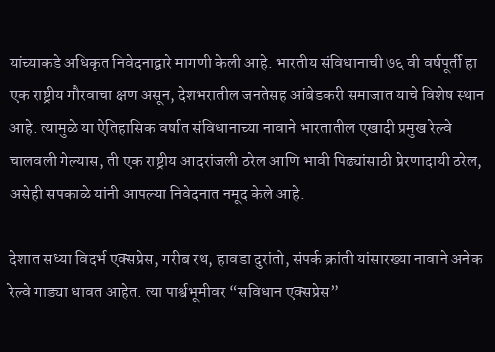यांच्याकडे अधिकृत निवेदनाद्वारे मागणी केली आहे. भारतीय संविधानाची ७६ वी वर्षपूर्ती हा एक राष्ट्रीय गौरवाचा क्षण असून, देशभरातील जनतेसह आंबेडकरी समाजात याचे विशेष स्थान आहे. त्यामुळे या ऐतिहासिक वर्षात संविधानाच्या नावाने भारतातील एखादी प्रमुख रेल्वे चालवली गेल्यास, ती एक राष्ट्रीय आदरांजली ठरेल आणि भावी पिढ्यांसाठी प्रेरणादायी ठरेल, असेही सपकाळे यांनी आपल्या निवेदनात नमूद केले आहे.

देशात सध्या विदर्भ एक्सप्रेस, गरीब रथ, हावडा दुरांतो, संपर्क क्रांती यांसारख्या नावाने अनेक रेल्वे गाड्या धावत आहेत. त्या पार्श्वभूमीवर “सविधान एक्सप्रेस”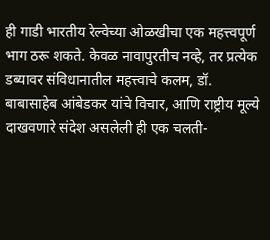ही गाडी भारतीय रेल्वेच्या ओळखीचा एक महत्त्वपूर्ण भाग ठरू शकते. केवळ नावापुरतीच नव्हे, तर प्रत्येक डब्यावर संविधानातील महत्त्वाचे कलम, डॉ. बाबासाहेब आंबेडकर यांचे विचार, आणि राष्ट्रीय मूल्ये दाखवणारे संदेश असलेली ही एक चलती-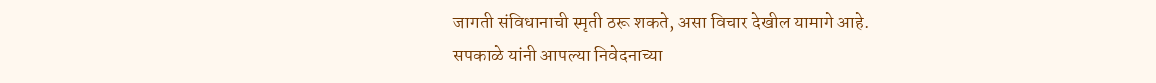जागती संविधानाची स्मृती ठरू शकते, असा विचार देखील यामागे आहे.
सपकाळे यांनी आपल्या निवेदनाच्या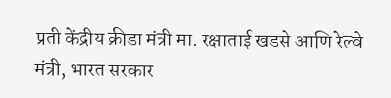प्रती केंद्रीय क्रीडा मंत्री मा. रक्षाताई खडसे आणि रेल्वे मंत्री, भारत सरकार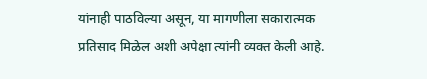यांनाही पाठविल्या असून, या मागणीला सकारात्मक प्रतिसाद मिळेल अशी अपेक्षा त्यांनी व्यक्त केली आहे.